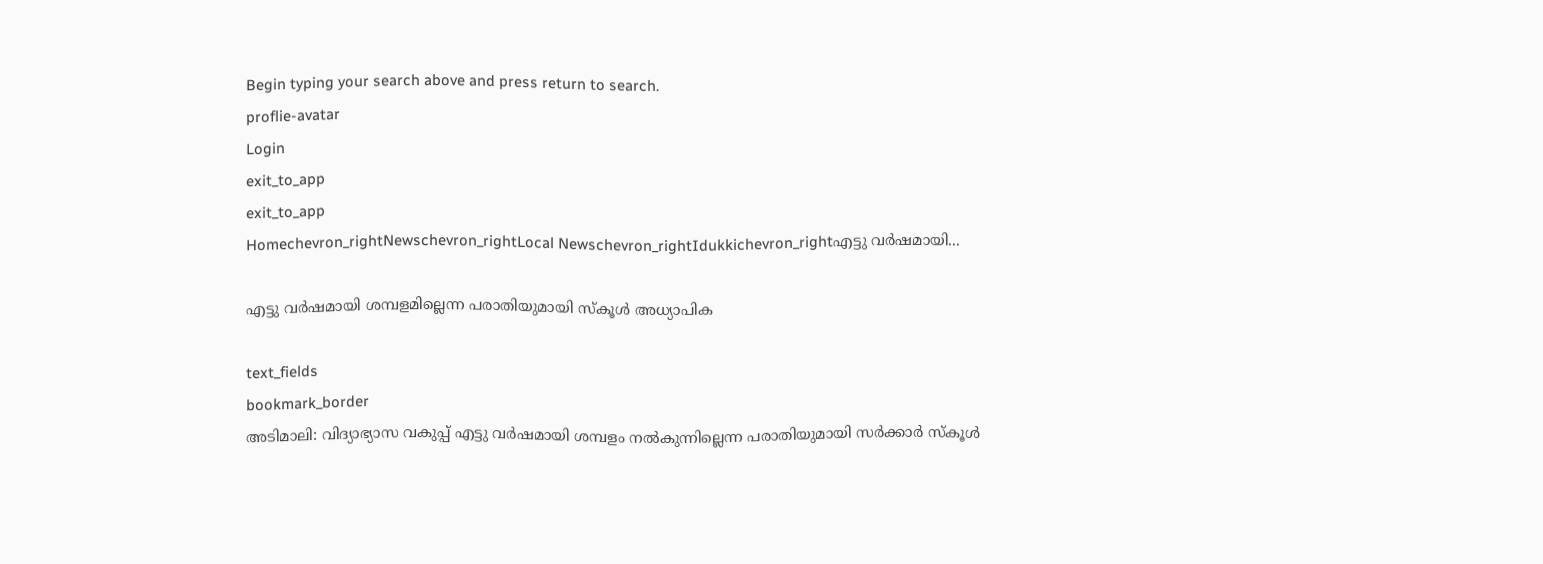Begin typing your search above and press return to search.
proflie-avatar
Login
exit_to_app
exit_to_app
Homechevron_rightNewschevron_rightLocal Newschevron_rightIdukkichevron_rightഎട്ടു വർഷമായി...

എട്ടു വർഷമായി ശമ്പളമില്ലെന്ന പരാതിയുമായി സ്‌കൂള്‍ അധ്യാപിക

text_fields
bookmark_border
അടിമാലി: വിദ്യാഭ്യാസ വകുപ്പ് എട്ടു വര്‍ഷമായി ശമ്പളം നല്‍കുന്നില്ലെന്ന പരാതിയുമായി സര്‍ക്കാര്‍ സ്‌കൂള്‍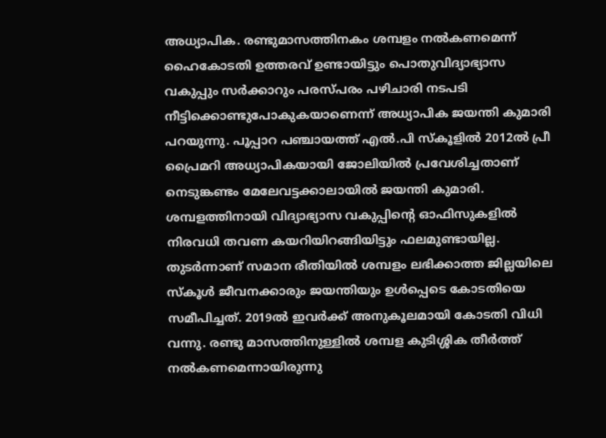അധ്യാപിക. രണ്ടുമാസത്തിനകം ശമ്പളം നല്‍കണമെന്ന് ഹൈകോടതി ഉത്തരവ് ഉണ്ടായിട്ടും പൊതുവിദ്യാഭ്യാസ വകുപ്പും സര്‍ക്കാറും പരസ്പരം പഴിചാരി നടപടി നീട്ടിക്കൊണ്ടുപോകുകയാണെന്ന് അധ്യാപിക ജയന്തി കുമാരി പറയുന്നു. പൂപ്പാറ പഞ്ചായത്ത് എല്‍.പി സ്‌കൂളില്‍ 2012ല്‍ പ്രീ പ്രൈമറി അധ്യാപികയായി ജോലിയില്‍ പ്രവേശിച്ചതാണ് നെടുങ്കണ്ടം മേലേവട്ടക്കാലായില്‍ ജയന്തി കുമാരി. ശമ്പളത്തിനായി വിദ്യാഭ്യാസ വകുപ്പിന്‍റെ ഓഫിസുകളില്‍ നിരവധി തവണ കയറിയിറങ്ങിയിട്ടും ഫലമുണ്ടായില്ല. തുടര്‍ന്നാണ് സമാന രീതിയില്‍ ശമ്പളം ലഭിക്കാത്ത ജില്ലയിലെ സ്‌കൂള്‍ ജീവനക്കാരും ജയന്തിയും ഉള്‍പ്പെടെ കോടതിയെ സമീപിച്ചത്. 2019ല്‍ ഇവര്‍ക്ക് അനുകൂലമായി കോടതി വിധി വന്നു. രണ്ടു മാസത്തിനുള്ളില്‍ ശമ്പള കുടിശ്ശിക തീര്‍ത്ത് നല്‍കണമെന്നായിരുന്നു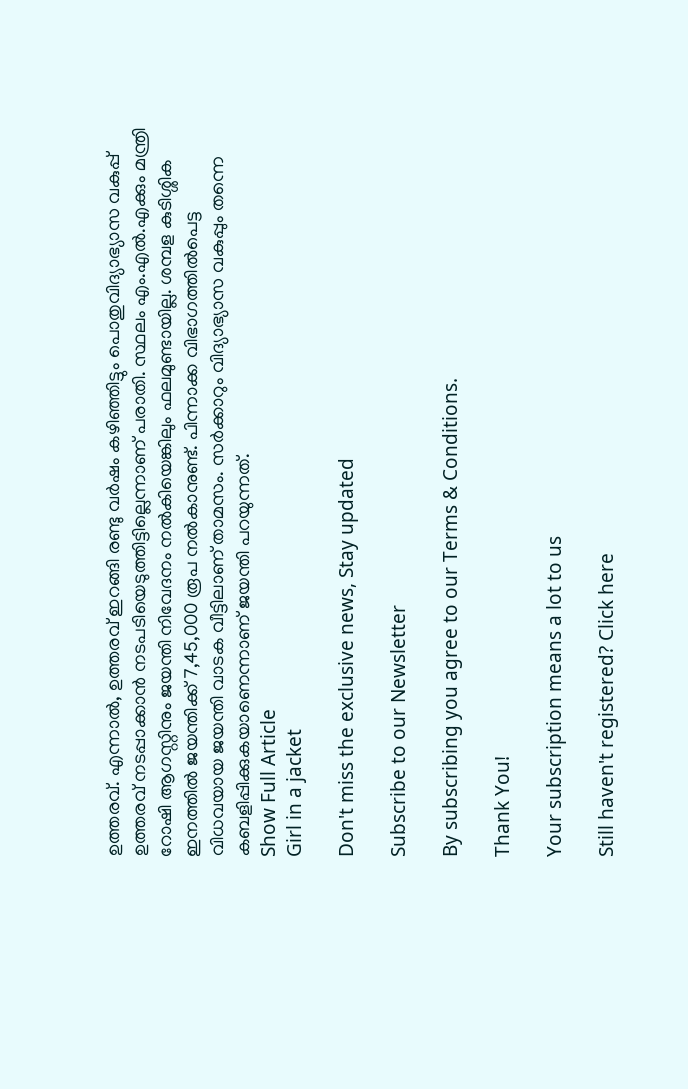ഉത്തരവ്. എന്നാല്‍, ഉത്തരവ് ഇറങ്ങി രണ്ടു വര്‍ഷം കഴിഞ്ഞിട്ടും പൊതുവിദ്യാഭ്യാസ വകുപ്പ് ഉത്തരവ് നടപ്പാക്കാൻ നടപടിയെടുത്തിട്ടില്ലെന്നാണ് പരാതി. സ്ഥലം എം.എല്‍.എക്കും മന്ത്രി റോഷി ആഗസ്റ്റിനും ജയന്തി നിവേദനം നൽകിയെങ്കിലും ഫലമുണ്ടായില്ല. ശമ്പള കുടിശ്ശിക ഇനത്തിൽ ജയന്തിക്ക് 7,45,000 രൂപ നല്‍കാനുണ്ട്. പിന്നാക്ക വിഭാഗത്തിൽപെട്ട വിധവയായ ജയന്തി വാടക വീട്ടിലാണ് താമസം. സര്‍ക്കാറും വിദ്യാഭ്യാസ വകുപ്പും തന്നെ കബളിപ്പിക്കുകയാണെന്നാണ് ജയന്തി പറയുന്നത്.
Show Full Article
Girl in a jacket

Don't miss the exclusive news, Stay updated

Subscribe to our Newsletter

By subscribing you agree to our Terms & Conditions.

Thank You!

Your subscription means a lot to us

Still haven't registered? Click here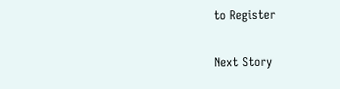to Register

Next Story